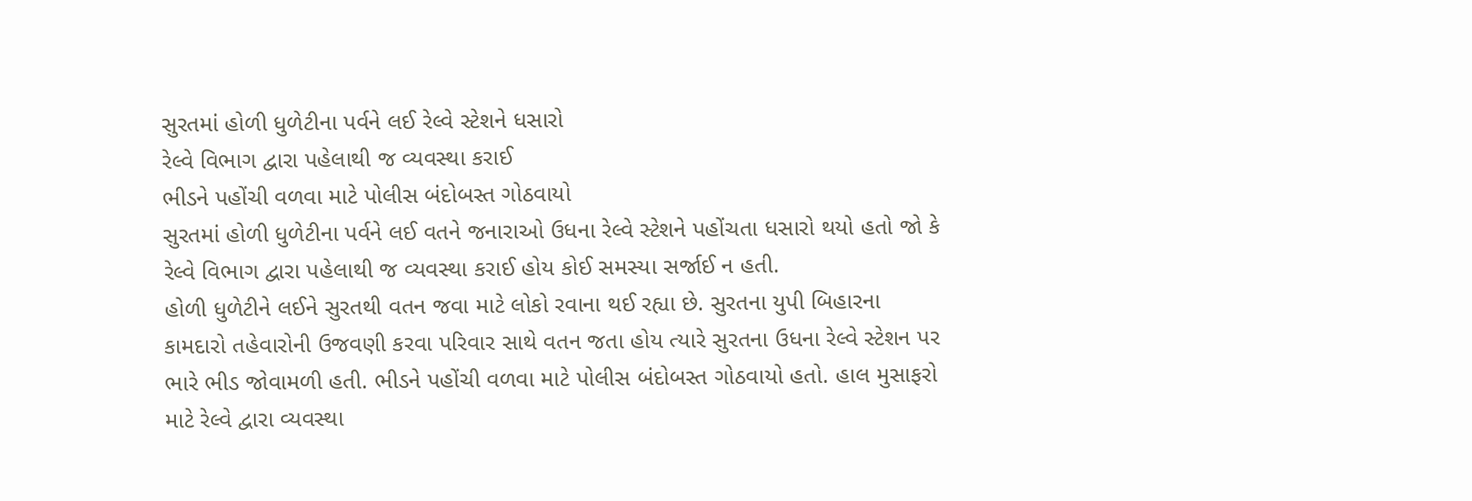સુરતમાં હોળી ધુળેટીના પર્વને લઈ રેલ્વે સ્ટેશને ધસારો
રેલ્વે વિભાગ દ્વારા પહેલાથી જ વ્યવસ્થા કરાઈ
ભીડને પહોંચી વળવા માટે પોલીસ બંદોબસ્ત ગોઠવાયો
સુરતમાં હોળી ધુળેટીના પર્વને લઈ વતને જનારાઓ ઉધના રેલ્વે સ્ટેશને પહોંચતા ધસારો થયો હતો જો કે રેલ્વે વિભાગ દ્વારા પહેલાથી જ વ્યવસ્થા કરાઈ હોય કોઈ સમસ્યા સર્જાઈ ન હતી.
હોળી ધુળેટીને લઈને સુરતથી વતન જવા માટે લોકો રવાના થઈ રહ્યા છે. સુરતના યુપી બિહારના કામદારો તહેવારોની ઉજવણી કરવા પરિવાર સાથે વતન જતા હોય ત્યારે સુરતના ઉધના રેલ્વે સ્ટેશન પર ભારે ભીડ જોવામળી હતી. ભીડને પહોંચી વળવા માટે પોલીસ બંદોબસ્ત ગોઠવાયો હતો. હાલ મુસાફરો માટે રેલ્વે દ્વારા વ્યવસ્થા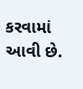કરવામાં આવી છે.